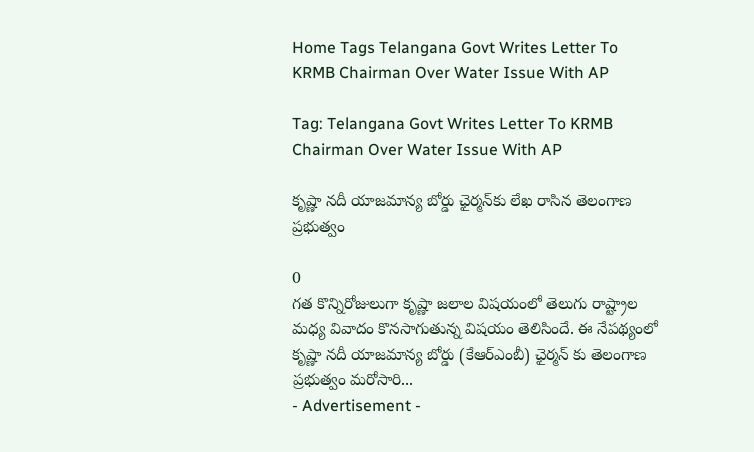Home Tags Telangana Govt Writes Letter To KRMB Chairman Over Water Issue With AP

Tag: Telangana Govt Writes Letter To KRMB Chairman Over Water Issue With AP

కృష్ణా నదీ యాజమాన్య బోర్డు ఛైర్మన్‌కు లేఖ రాసిన తెలంగాణ ప్రభుత్వం

0
గత కొన్నిరోజులుగా కృష్ణా జలాల విషయంలో తెలుగు రాష్ట్రాల మధ్య వివాదం కొనసాగుతున్న విషయం తెలిసిందే. ఈ నేపథ్యంలో కృష్ణా నదీ యాజమాన్య బోర్డు (కేఆర్ఎంబీ) ఛైర్మన్‌ కు తెలంగాణ ప్రభుత్వం మరోసారి...
- Advertisement -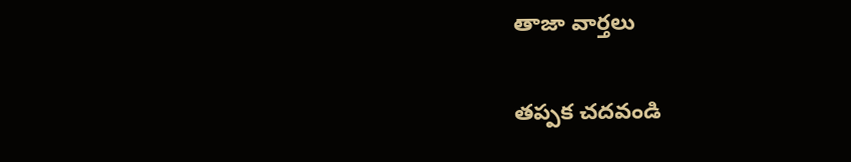తాజా వార్తలు

తప్పక చదవండి